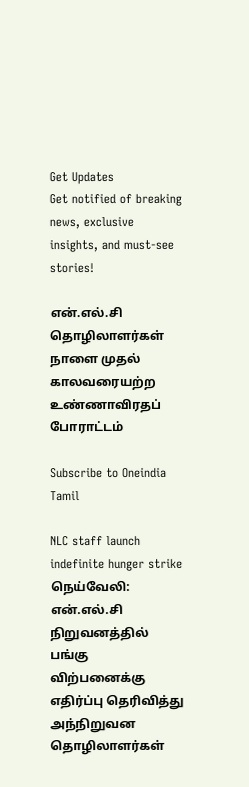Get Updates
Get notified of breaking news, exclusive insights, and must-see stories!

என்.எல்.சி தொழிலாளர்கள் நாளை முதல் காலவரையற்ற உண்ணாவிரதப் போராட்டம்

Subscribe to Oneindia Tamil

NLC staff launch indefinite hunger strike
நெய்வேலி: என்.எல்.சி நிறுவனத்தில் பங்கு விற்பனைக்கு எதிர்ப்பு தெரிவித்து அந்நிறுவன தொழிலாளர்கள்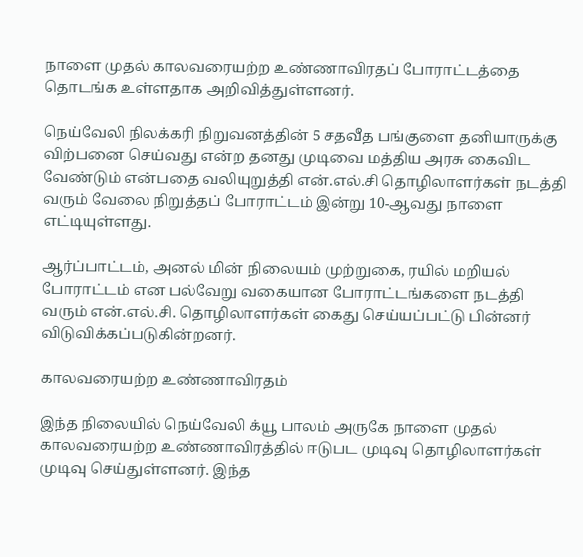நாளை முதல் காலவரையற்ற உண்ணாவிரதப் போராட்டத்தை தொடங்க உள்ளதாக அறிவித்துள்ளனர்.

நெய்வேலி நிலக்கரி நிறுவனத்தின் 5 சதவீத பங்குளை தனியாருக்கு விற்பனை செய்வது என்ற தனது முடிவை மத்திய அரசு கைவிட வேண்டும் என்பதை வலியுறுத்தி என்.எல்.சி தொழிலாளர்கள் நடத்தி வரும் வேலை நிறுத்தப் போராட்டம் இன்று 10-ஆவது நாளை எட்டியுள்ளது.

ஆர்ப்பாட்டம், அனல் மின் நிலையம் முற்றுகை, ரயில் மறியல் போராட்டம் என பல்வேறு வகையான போராட்டங்களை நடத்தி வரும் என்.எல்.சி. தொழிலாளர்கள் கைது செய்யப்பட்டு பின்னர் விடுவிக்கப்படுகின்றனர்.

காலவரையற்ற உண்ணாவிரதம்

இந்த நிலையில் நெய்வேலி க்யூ பாலம் அருகே நாளை முதல் காலவரையற்ற உண்ணாவிரத்தில் ஈடுபட முடிவு தொழிலாளர்கள் முடிவு செய்துள்ளனர். இந்த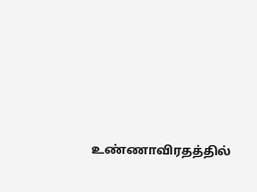உண்ணாவிரதத்தில்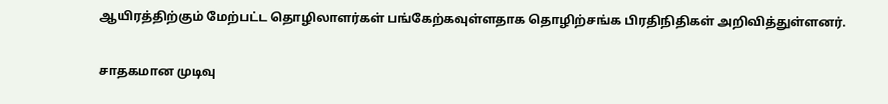ஆயிரத்திற்கும் மேற்பட்ட தொழிலாளர்கள் பங்கேற்கவுள்ளதாக தொழிற்சங்க பிரதிநிதிகள் அறிவித்துள்ளனர்.

சாதகமான முடிவு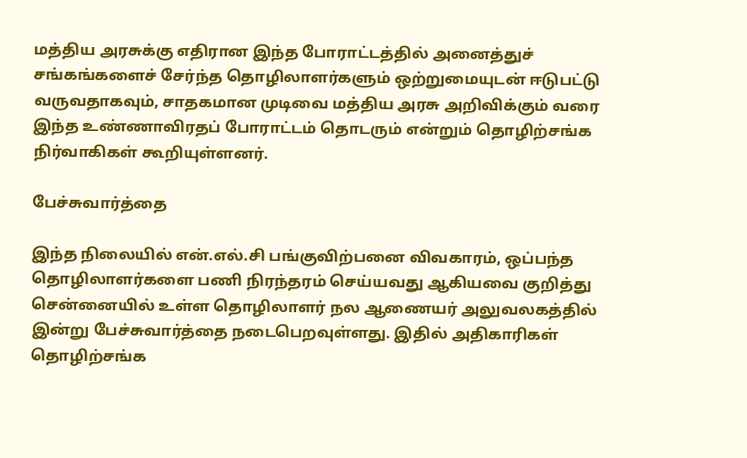மத்திய அரசுக்கு எதிரான இந்த போராட்டத்தில் அனைத்துச் சங்கங்களைச் சேர்ந்த தொழிலாளர்களும் ஒற்றுமையுடன் ஈடுபட்டு வருவதாகவும், சாதகமான முடிவை மத்திய அரசு அறிவிக்கும் வரை இந்த உண்ணாவிரதப் போராட்டம் தொடரும் என்றும் தொழிற்சங்க நிர்வாகிகள் கூறியுள்ளனர்.

பேச்சுவார்த்தை

இந்த நிலையில் என்.எல்.சி பங்குவிற்பனை விவகாரம், ஒப்பந்த தொழிலாளர்களை பணி நிரந்தரம் செய்யவது ஆகியவை குறித்து சென்னையில் உள்ள தொழிலாளர் நல ஆணையர் அலுவலகத்தில் இன்று பேச்சுவார்த்தை நடைபெறவுள்ளது. இதில் அதிகாரிகள் தொழிற்சங்க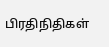பிரதிநிதிகள்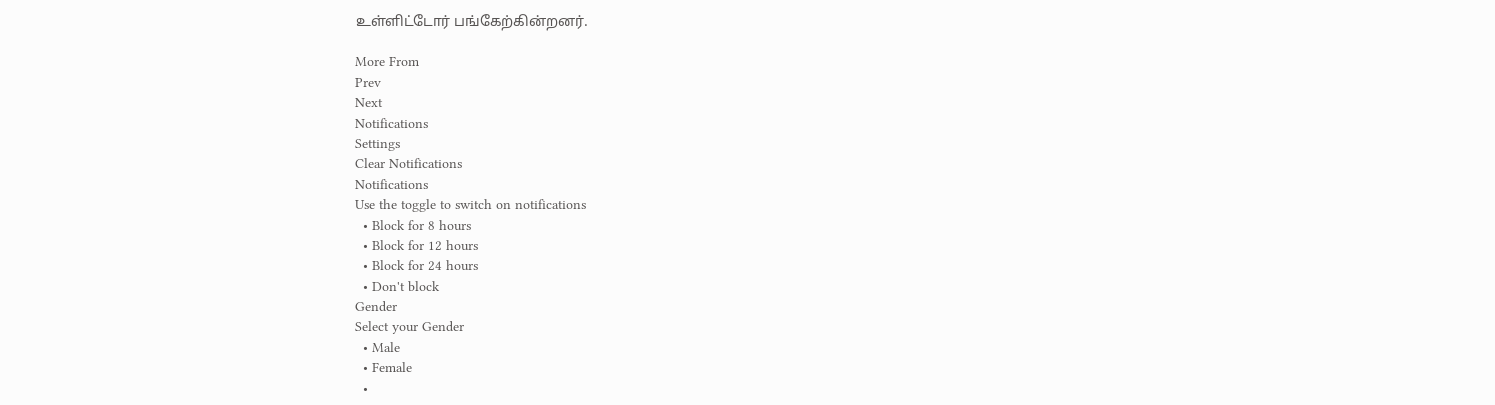உள்ளிட்டோர் பங்கேற்கின்றனர்.

More From
Prev
Next
Notifications
Settings
Clear Notifications
Notifications
Use the toggle to switch on notifications
  • Block for 8 hours
  • Block for 12 hours
  • Block for 24 hours
  • Don't block
Gender
Select your Gender
  • Male
  • Female
  •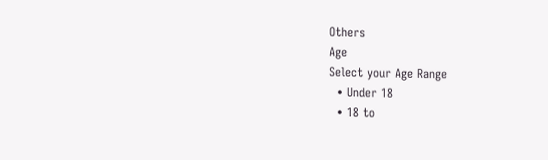Others
Age
Select your Age Range
  • Under 18
  • 18 to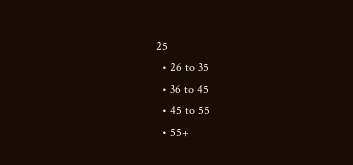25
  • 26 to 35
  • 36 to 45
  • 45 to 55
  • 55+